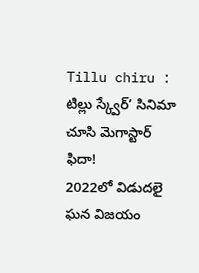Tillu chiru : టిల్లు స్క్వేర్’ సినిమా చూసి మెగాస్టార్ ఫిదా!
2022లో విడుదలై ఘన విజయం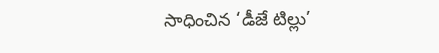సాధించిన ‘డీజే టిల్లు’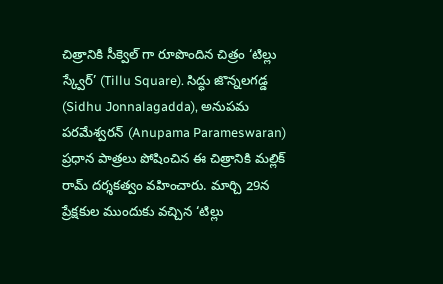చిత్రానికి సీక్వెల్ గా రూపొందిన చిత్రం ‘టిల్లు స్క్వేర్’ (Tillu Square). సిద్ధు జొన్నలగడ్డ (Sidhu Jonnalagadda), అనుపమ పరమేశ్వరన్ (Anupama Parameswaran) ప్రధాన పాత్రలు పోషించిన ఈ చిత్రానికి మల్లిక్ రామ్ దర్శకత్వం వహించారు. మార్చి 29న ప్రేక్షకుల ముందుకు వచ్చిన ‘టిల్లు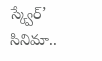స్క్వేర్’ సినిమా..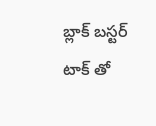బ్లాక్ బస్టర్ టాక్ తో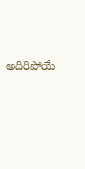అదిరిపోయే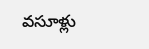వసూళ్లు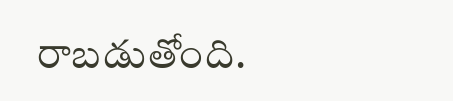రాబడుతోంది.